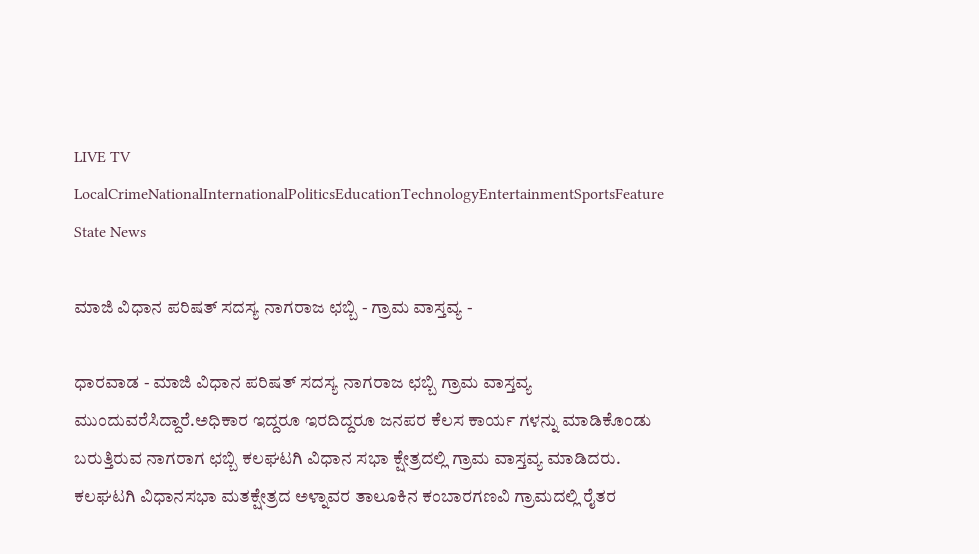LIVE TV LocalCrimeNationalInternationalPoliticsEducationTechnologyEntertainmentSportsFeature
State News

ಮಾಜಿ ವಿಧಾನ ಪರಿಷತ್ ಸದಸ್ಯ ನಾಗರಾಜ ಛಬ್ಬಿ - ಗ್ರಾಮ ವಾಸ್ತವ್ಯ -

ಧಾರವಾಡ - ಮಾಜಿ ವಿಧಾನ ಪರಿಷತ್ ಸದಸ್ಯ ನಾಗರಾಜ ಛಬ್ಬಿ ಗ್ರಾಮ ವಾಸ್ತವ್ಯ ಮುಂದುವರೆಸಿದ್ದಾರೆ.ಅಧಿಕಾರ ಇದ್ದರೂ ಇರದಿದ್ದರೂ ಜನಪರ ಕೆಲಸ ಕಾರ್ಯ ಗಳನ್ನು ಮಾಡಿಕೊಂಡು ಬರುತ್ತಿರುವ ನಾಗರಾಗ ಛಬ್ಬಿ ಕಲಘಟಗಿ ವಿಧಾನ ಸಭಾ ಕ್ಷೇತ್ರದಲ್ಲಿ ಗ್ರಾಮ ವಾಸ್ತವ್ಯ ಮಾಡಿದರು. ಕಲಘಟಗಿ ವಿಧಾನಸಭಾ ಮತಕ್ಷೇತ್ರದ ಅಳ್ನಾವರ ತಾಲೂಕಿನ ಕಂಬಾರಗಣವಿ ಗ್ರಾಮದಲ್ಲಿ ರೈತರ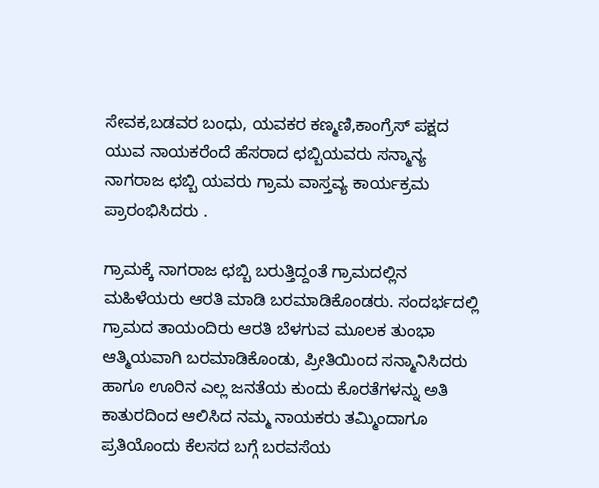ಸೇವಕ,ಬಡವರ ಬಂಧು, ಯವಕರ ಕಣ್ಮಣಿ,ಕಾಂಗ್ರೆಸ್ ಪಕ್ಷದ ಯುವ ನಾಯಕರೆಂದೆ ಹೆಸರಾದ ಛಬ್ಬಿಯವರು ಸನ್ಮಾನ್ಯ ನಾಗರಾಜ ಛಬ್ಬಿ ಯವರು ಗ್ರಾಮ ವಾಸ್ತವ್ಯ ಕಾರ್ಯಕ್ರಮ ಪ್ರಾರಂಭಿಸಿದರು .

ಗ್ರಾಮಕ್ಕೆ ನಾಗರಾಜ ಛಬ್ಬಿ ಬರುತ್ತಿದ್ದಂತೆ ಗ್ರಾಮದಲ್ಲಿನ ಮಹಿಳೆಯರು ಆರತಿ ಮಾಡಿ ಬರಮಾಡಿಕೊಂಡರು. ಸಂದರ್ಭದಲ್ಲಿ ಗ್ರಾಮದ ತಾಯಂದಿರು ಆರತಿ ಬೆಳಗುವ ಮೂಲಕ ತುಂಭಾ ಆತ್ಮಿಯವಾಗಿ ಬರಮಾಡಿಕೊಂಡು, ಪ್ರೀತಿಯಿಂದ ಸನ್ಮಾನಿಸಿದರು ಹಾಗೂ ಊರಿನ ಎಲ್ಲ ಜನತೆಯ ಕುಂದು ಕೊರತೆಗಳನ್ನು ಅತಿ ಕಾತುರದಿಂದ ಆಲಿಸಿದ ನಮ್ಮ ನಾಯಕರು ತಮ್ಮಿಂದಾಗೂ ಪ್ರತಿಯೊಂದು ಕೆಲಸದ ಬಗ್ಗೆ ಬರವಸೆಯ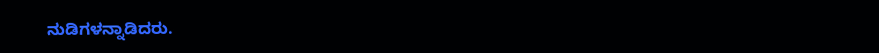ನುಡಿಗಳನ್ನಾಡಿದರು.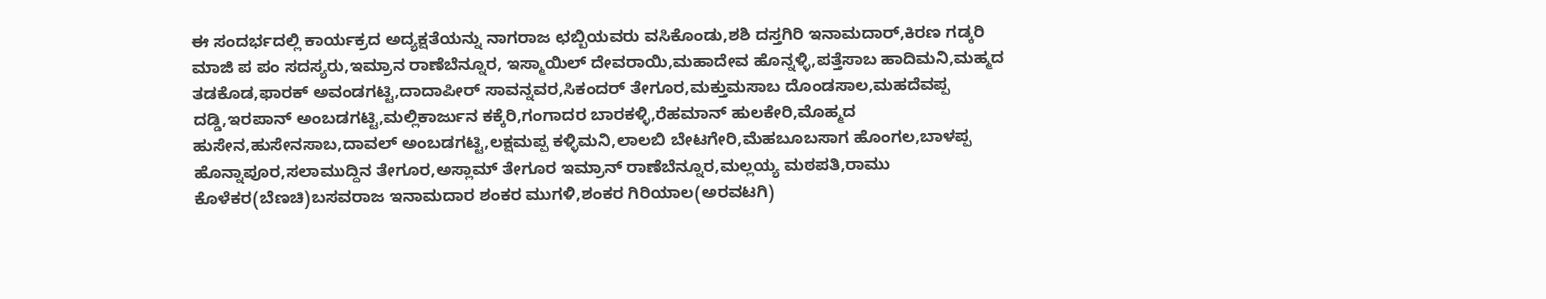ಈ ಸಂದರ್ಭದಲ್ಲಿ ಕಾರ್ಯಕ್ರದ ಅದ್ಯಕ್ಷತೆಯನ್ನು ನಾಗರಾಜ ಛಬ್ಬಿಯವರು ವಸಿಕೊಂಡು,ಶಶಿ ದಸ್ತಗಿರಿ ಇನಾಮದಾರ್,ಕಿರಣ ಗಡ್ಕರಿ ಮಾಜಿ ಪ ಪಂ ಸದಸ್ಯರು,ಇಮ್ರಾನ ರಾಣೆಬೆನ್ನೂರ, ಇಸ್ಮಾಯಿಲ್ ದೇವರಾಯಿ,ಮಹಾದೇವ ಹೊನ್ನಳ್ಳಿ,ಪತ್ತೆಸಾಬ ಹಾದಿಮನಿ,ಮಹ್ಮದ ತಡಕೊಡ,ಫಾರಕ್ ಅವಂಡಗಟ್ಟಿ,ದಾದಾಪೀರ್ ಸಾವನ್ನವರ,ಸಿಕಂದರ್ ತೇಗೂರ,ಮಕ್ತುಮಸಾಬ ದೊಂಡಸಾಲ,ಮಹದೆವಪ್ಪ ದಡ್ಡಿ,ಇರಪಾನ್ ಅಂಬಡಗಟ್ಟಿ,ಮಲ್ಲಿಕಾರ್ಜುನ ಕಕ್ಕೆರಿ,ಗಂಗಾದರ ಬಾರಕಳ್ಳಿ,ರೆಹಮಾನ್ ಹುಲಕೇರಿ,ಮೊಹ್ಮದ ಹುಸೇನ,ಹುಸೇನಸಾಬ,ದಾವಲ್ ಅಂಬಡಗಟ್ಟಿ,ಲಕ್ಷಮಪ್ಪ ಕಳ್ಳಿಮನಿ,ಲಾಲಬಿ ಬೇಟಗೇರಿ,ಮೆಹಬೂಬಸಾಗ ಹೊಂಗಲ,ಬಾಳಪ್ಪ ಹೊನ್ನಾಪೂರ,ಸಲಾಮುದ್ದಿನ ತೇಗೂರ,ಅಸ್ಲಾಮ್ ತೇಗೂರ ಇಮ್ರಾನ್ ರಾಣೆಬೆನ್ನೂರ,ಮಲ್ಲಯ್ಯ ಮಠಪತಿ,ರಾಮು ಕೊಳೆಕರ(ಬೆಣಚಿ)ಬಸವರಾಜ ಇನಾಮದಾರ ಶಂಕರ ಮುಗಳಿ,ಶಂಕರ ಗಿರಿಯಾಲ(ಅರವಟಗಿ)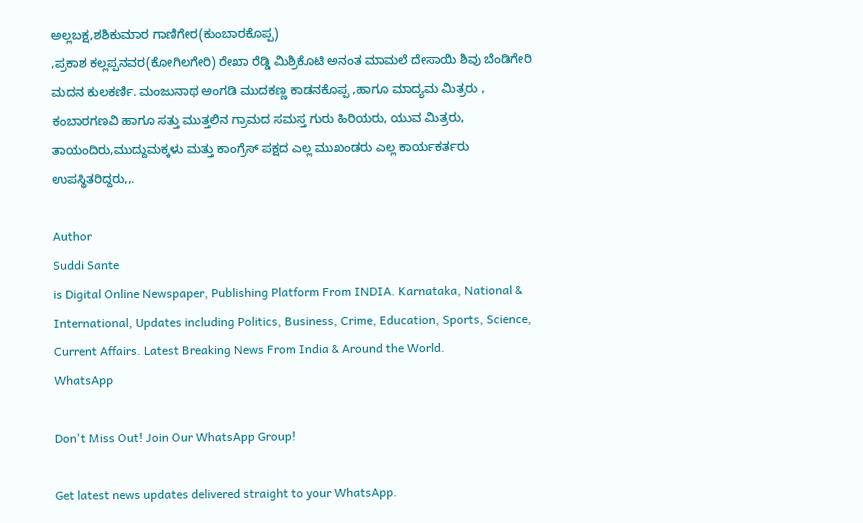ಅಲ್ಲಬಕ್ಷ,ಶಶಿಕುಮಾರ ಗಾಣಿಗೇರ(ಕುಂಬಾರಕೊಪ್ಪ)
,ಪ್ರಕಾಶ ಕಲ್ಲಪ್ಪನವರ(ಕೋಗಿಲಗೇರಿ) ರೇಖಾ ರೆಡ್ಡಿ ಮಿಶ್ರಿಕೊಟಿ ಅನಂತ ಮಾಮಲೆ ದೇಸಾಯಿ ಶಿವು ಬೆಂಡಿಗೇರಿ ಮದನ ಕುಲಕರ್ಣಿ. ಮಂಜುನಾಥ ಅಂಗಡಿ ಮುದಕಣ್ಣ ಕಾಡನಕೊಪ್ಪ ,ಹಾಗೂ ಮಾದ್ಯಮ ಮಿತ್ರರು , ಕಂಬಾರಗಣವಿ ಹಾಗೂ ಸತ್ತು ಮುತ್ತಲಿನ ಗ್ರಾಮದ ಸಮಸ್ತ ಗುರು ಹಿರಿಯರು, ಯುವ ಮಿತ್ರರು, ತಾಯಂದಿರು,ಮುದ್ದುಮಕ್ಕಳು ಮತ್ತು ಕಾಂಗ್ರೆಸ್ ಪಕ್ಷದ ಎಲ್ಲ ಮುಖಂಡರು ಎಲ್ಲ ಕಾರ್ಯಕರ್ತರು ಉಪಸ್ಥಿತರಿದ್ದರು,,.

Author
Suddi Sante
is Digital Online Newspaper, Publishing Platform From INDIA. Karnataka, National & International, Updates including Politics, Business, Crime, Education, Sports, Science, Current Affairs. Latest Breaking News From India & Around the World.
WhatsApp

Don't Miss Out! Join Our WhatsApp Group!

Get latest news updates delivered straight to your WhatsApp.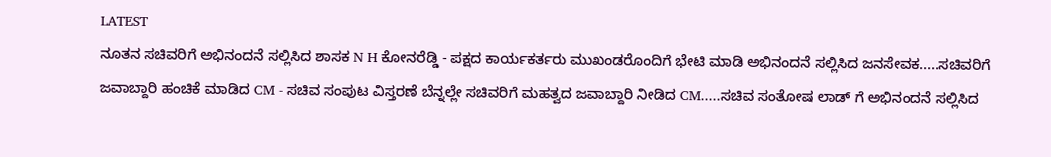LATEST
ನೂತನ ಸಚಿವರಿಗೆ ಅಭಿನಂದನೆ ಸಲ್ಲಿಸಿದ ಶಾಸಕ N H ಕೋನರೆಡ್ಡಿ - ಪಕ್ಷದ ಕಾರ್ಯಕರ್ತರು ಮುಖಂಡರೊಂದಿಗೆ ಭೇಟಿ ಮಾಡಿ ಅಭಿನಂದನೆ ಸಲ್ಲಿಸಿದ ಜನಸೇವಕ.....ಸಚಿವರಿಗೆ ಜವಾಬ್ದಾರಿ ಹಂಚಿಕೆ ಮಾಡಿದ CM - ಸಚಿವ ಸಂಪುಟ ವಿಸ್ತರಣೆ ಬೆನ್ನಲ್ಲೇ ಸಚಿವರಿಗೆ ಮಹತ್ವದ ಜವಾಬ್ದಾರಿ ನೀಡಿದ CM.....ಸಚಿವ ಸಂತೋಷ ಲಾಡ್ ಗೆ ಅಭಿನಂದನೆ ಸಲ್ಲಿಸಿದ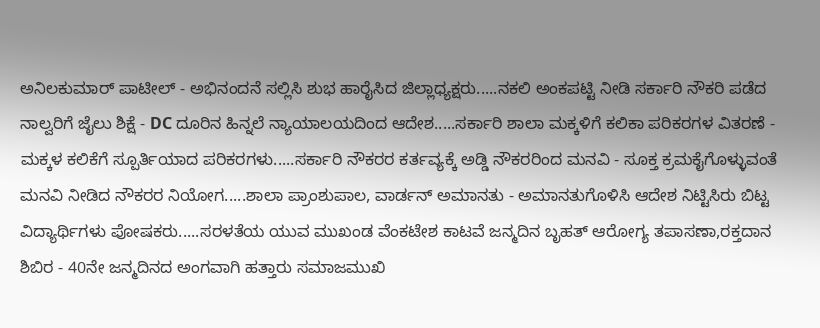ಅನಿಲಕುಮಾರ್ ಪಾಟೀಲ್ - ಅಭಿನಂದನೆ ಸಲ್ಲಿಸಿ ಶುಭ ಹಾರೈಸಿದ ಜಿಲ್ಲಾಧ್ಯಕ್ಷರು.....ನಕಲಿ ಅಂಕಪಟ್ಟಿ ನೀಡಿ ಸರ್ಕಾರಿ ನೌಕರಿ ಪಡೆದ ನಾಲ್ವರಿಗೆ ಜೈಲು ಶಿಕ್ಷೆ - DC ದೂರಿನ ಹಿನ್ನಲೆ ನ್ಯಾಯಾಲಯದಿಂದ ಆದೇಶ.....ಸರ್ಕಾರಿ ಶಾಲಾ ಮಕ್ಕಳಿಗೆ ಕಲಿಕಾ ಪರಿಕರಗಳ ವಿತರಣೆ - ಮಕ್ಕಳ ಕಲಿಕೆಗೆ ಸ್ಪೂರ್ತಿಯಾದ ಪರಿಕರಗಳು.....ಸರ್ಕಾರಿ ನೌಕರರ ಕರ್ತವ್ಯಕ್ಕೆ ಅಡ್ಡಿ ನೌಕರರಿಂದ ಮನವಿ - ಸೂಕ್ತ ಕ್ರಮಕೈಗೊಳ್ಳುವಂತೆ ಮನವಿ ನೀಡಿದ ನೌಕರರ ನಿಯೋಗ.....ಶಾಲಾ ಪ್ರಾಂಶುಪಾಲ, ವಾರ್ಡನ್ ಅಮಾನತು - ಅಮಾನತುಗೊಳಿಸಿ ಆದೇಶ ನಿಟ್ಟಿಸಿರು ಬಿಟ್ಟ ವಿದ್ಯಾರ್ಥಿಗಳು ಪೋಷಕರು.....ಸರಳತೆಯ ಯುವ ಮುಖಂಡ ವೆಂಕಟೇಶ ಕಾಟವೆ ಜನ್ಮದಿನ ಬೃಹತ್ ಆರೋಗ್ಯ ತಪಾಸಣಾ,ರಕ್ತದಾನ ಶಿಬಿರ - 40ನೇ ಜನ್ಮದಿನದ ಅಂಗವಾಗಿ ಹತ್ತಾರು ಸಮಾಜಮುಖಿ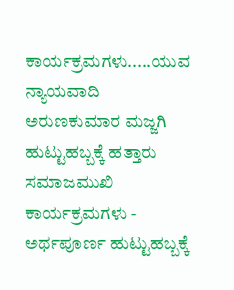ಕಾರ್ಯಕ್ರಮಗಳು.....ಯುವ ನ್ಯಾಯವಾದಿ ಅರುಣಕುಮಾರ ಮಜ್ಜಗಿ ಹುಟ್ಟುಹಬ್ಬಕ್ಕೆ ಹತ್ತಾರು ಸಮಾಜಮುಖಿ ಕಾರ್ಯಕ್ರಮಗಳು - ಅರ್ಥಪೂರ್ಣ ಹುಟ್ಟುಹಬ್ಬಕ್ಕೆ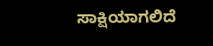ಸಾಕ್ಷಿಯಾಗಲಿದೆ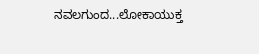ನವಲಗುಂದ...ಲೋಕಾಯುಕ್ತ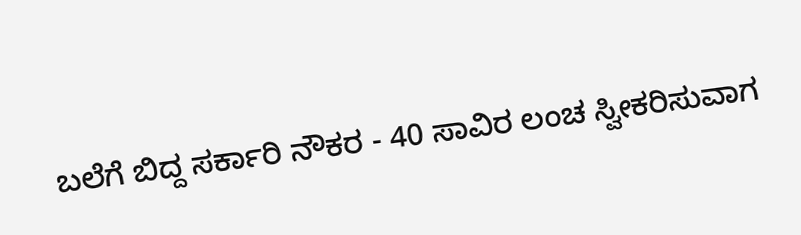ಬಲೆಗೆ ಬಿದ್ದ ಸರ್ಕಾರಿ ನೌಕರ - 40 ಸಾವಿರ ಲಂಚ ಸ್ವೀಕರಿಸುವಾಗ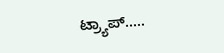ಟ್ರ್ಯಾಪ್.....